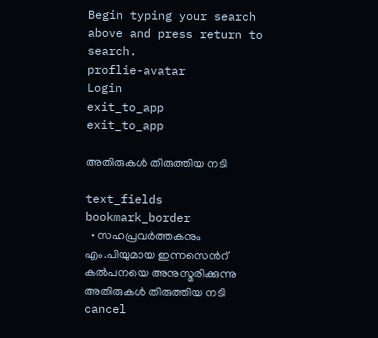Begin typing your search above and press return to search.
proflie-avatar
Login
exit_to_app
exit_to_app

അതിരുകള്‍ തിരുത്തിയ നടി

text_fields
bookmark_border
  • സഹപ്രവര്‍ത്തകനും എം.പിയുമായ ഇന്നസെന്‍റ് കല്‍പനയെ അനുസ്മരിക്കുന്നു
അതിരുകള്‍ തിരുത്തിയ നടി
cancel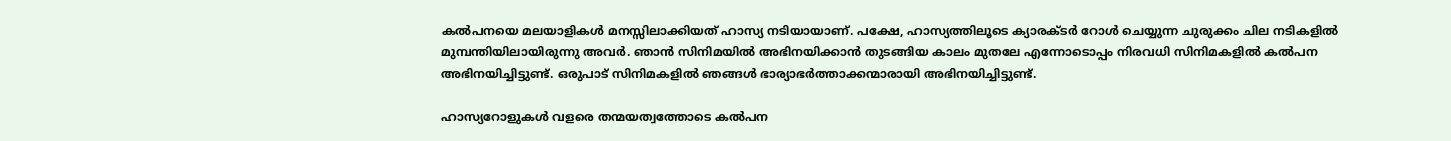കല്‍പനയെ മലയാളികള്‍ മനസ്സിലാക്കിയത് ഹാസ്യ നടിയായാണ്. പക്ഷേ, ഹാസ്യത്തിലൂടെ ക്യാരക്ടര്‍ റോള്‍ ചെയ്യുന്ന ചുരുക്കം ചില നടികളില്‍ മുമ്പന്തിയിലായിരുന്നു അവര്‍. ഞാന്‍ സിനിമയില്‍ അഭിനയിക്കാന്‍ തുടങ്ങിയ കാലം മുതലേ എന്നോടൊപ്പം നിരവധി സിനിമകളില്‍ കല്‍പന അഭിനയിച്ചിട്ടുണ്ട്. ഒരുപാട് സിനിമകളില്‍ ഞങ്ങള്‍ ഭാര്യാഭര്‍ത്താക്കന്മാരായി അഭിനയിച്ചിട്ടുണ്ട്.

ഹാസ്യറോളുകള്‍ വളരെ തന്മയത്വത്തോടെ കല്‍പന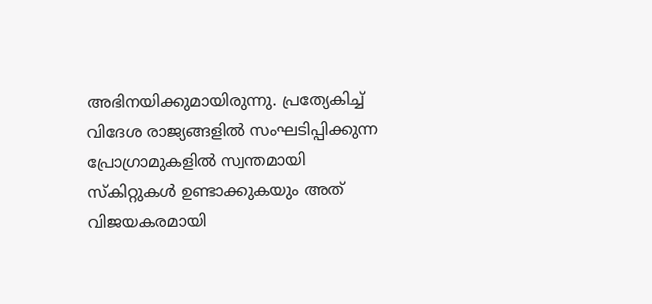അഭിനയിക്കുമായിരുന്നു. പ്രത്യേകിച്ച് വിദേശ രാജ്യങ്ങളില്‍ സംഘടിപ്പിക്കുന്ന പ്രോഗ്രാമുകളില്‍ സ്വന്തമായി സ്കിറ്റുകള്‍ ഉണ്ടാക്കുകയും അത് വിജയകരമായി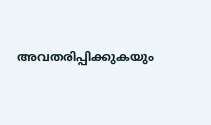അവതരിപ്പിക്കുകയും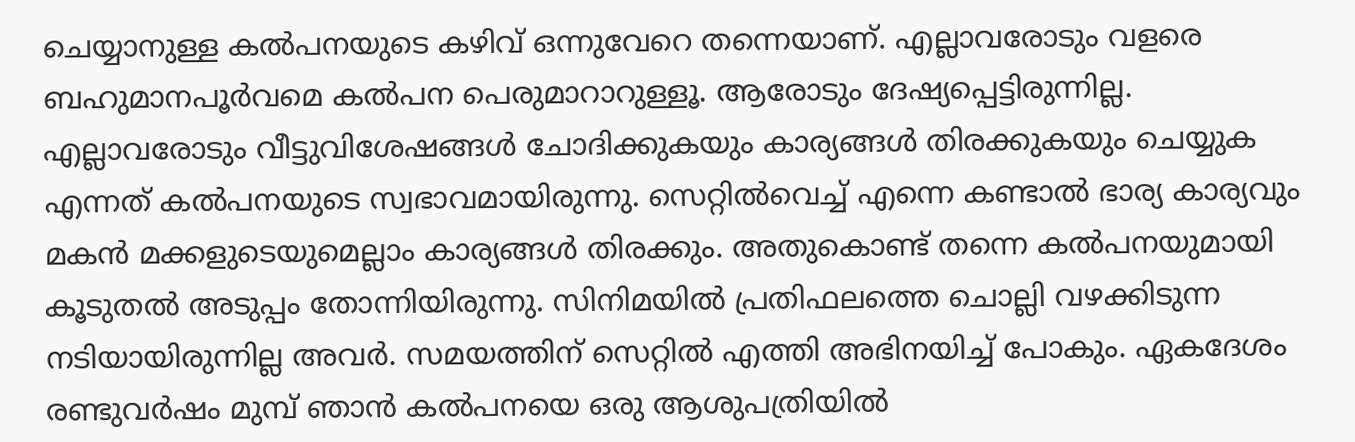ചെയ്യാനുള്ള കല്‍പനയുടെ കഴിവ് ഒന്നുവേറെ തന്നെയാണ്. എല്ലാവരോടും വളരെ ബഹുമാനപൂര്‍വമെ കല്‍പന പെരുമാറാറുള്ളൂ. ആരോടും ദേഷ്യപ്പെട്ടിരുന്നില്ല.  എല്ലാവരോടും വീട്ടുവിശേഷങ്ങള്‍ ചോദിക്കുകയും കാര്യങ്ങള്‍ തിരക്കുകയും ചെയ്യുക എന്നത് കല്‍പനയുടെ സ്വഭാവമായിരുന്നു. സെറ്റില്‍വെച്ച് എന്നെ കണ്ടാല്‍ ഭാര്യ കാര്യവും മകന്‍ മക്കളുടെയുമെല്ലാം കാര്യങ്ങള്‍ തിരക്കും. അതുകൊണ്ട് തന്നെ കല്‍പനയുമായി കൂടുതല്‍ അടുപ്പം തോന്നിയിരുന്നു. സിനിമയില്‍ പ്രതിഫലത്തെ ചൊല്ലി വഴക്കിടുന്ന നടിയായിരുന്നില്ല അവര്‍. സമയത്തിന് സെറ്റില്‍ എത്തി അഭിനയിച്ച് പോകും. ഏകദേശം രണ്ടുവര്‍ഷം മുമ്പ് ഞാന്‍ കല്‍പനയെ ഒരു ആശുപത്രിയില്‍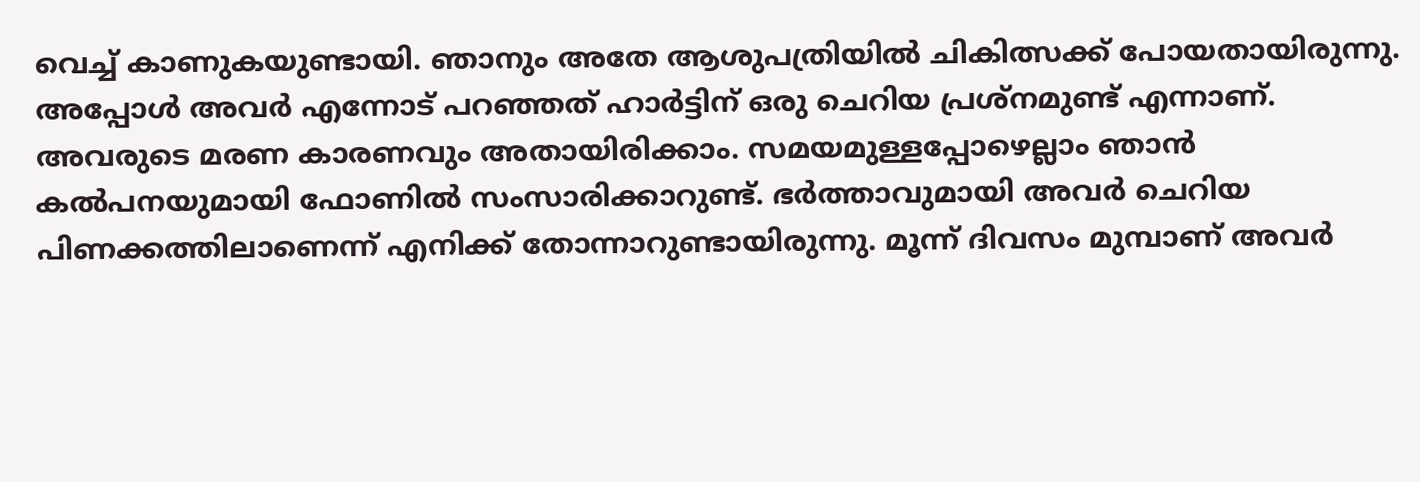വെച്ച് കാണുകയുണ്ടായി. ഞാനും അതേ ആശുപത്രിയില്‍ ചികിത്സക്ക് പോയതായിരുന്നു. അപ്പോള്‍ അവര്‍ എന്നോട് പറഞ്ഞത് ഹാര്‍ട്ടിന് ഒരു ചെറിയ പ്രശ്നമുണ്ട് എന്നാണ്. അവരുടെ മരണ കാരണവും അതായിരിക്കാം. സമയമുള്ളപ്പോഴെല്ലാം ഞാന്‍ കല്‍പനയുമായി ഫോണില്‍ സംസാരിക്കാറുണ്ട്. ഭര്‍ത്താവുമായി അവര്‍ ചെറിയ പിണക്കത്തിലാണെന്ന് എനിക്ക് തോന്നാറുണ്ടായിരുന്നു. മൂന്ന് ദിവസം മുമ്പാണ് അവര്‍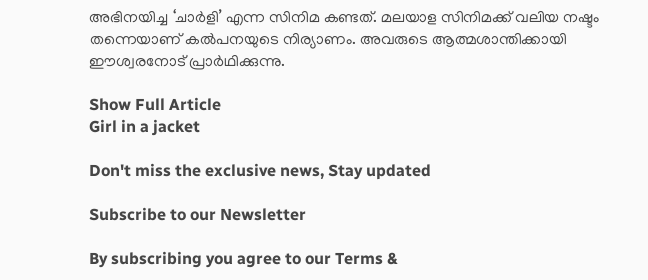അഭിനയിച്ച ‘ചാര്‍ളി’ എന്ന സിനിമ കണ്ടത്. മലയാള സിനിമക്ക് വലിയ നഷ്ടം തന്നെയാണ് കല്‍പനയുടെ നിര്യാണം. അവരുടെ ആത്മശാന്തിക്കായി ഈശ്വരനോട് പ്രാര്‍ഥിക്കുന്നു.

Show Full Article
Girl in a jacket

Don't miss the exclusive news, Stay updated

Subscribe to our Newsletter

By subscribing you agree to our Terms &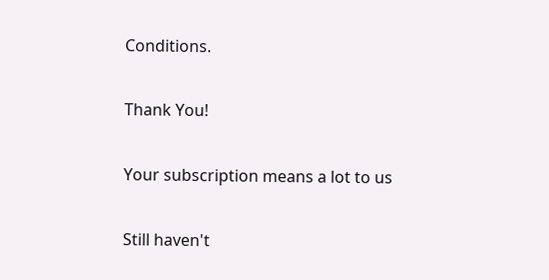Conditions.

Thank You!

Your subscription means a lot to us

Still haven't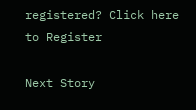registered? Click here to Register

Next Story